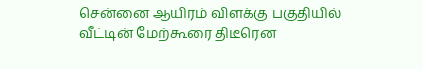சென்னை ஆயிரம் விளக்கு பகுதியில் வீட்டின் மேற்கூரை திடீரென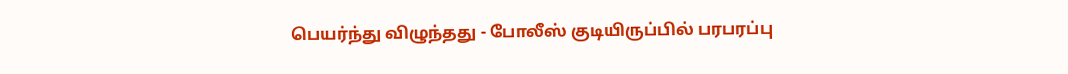பெயர்ந்து விழுந்தது - போலீஸ் குடியிருப்பில் பரபரப்பு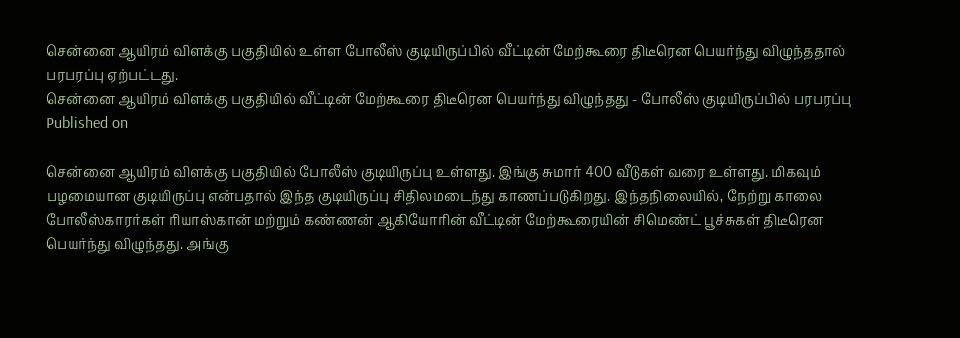சென்னை ஆயிரம் விளக்கு பகுதியில் உள்ள போலீஸ் குடியிருப்பில் வீட்டின் மேற்கூரை திடீரென பெயர்ந்து விழுந்ததால் பரபரப்பு ஏற்பட்டது.
சென்னை ஆயிரம் விளக்கு பகுதியில் வீட்டின் மேற்கூரை திடீரென பெயர்ந்து விழுந்தது - போலீஸ் குடியிருப்பில் பரபரப்பு
Published on

சென்னை ஆயிரம் விளக்கு பகுதியில் போலீஸ் குடியிருப்பு உள்ளது. இங்கு சுமார் 400 வீடுகள் வரை உள்ளது. மிகவும் பழமையான குடியிருப்பு என்பதால் இந்த குடியிருப்பு சிதிலமடைந்து காணப்படுகிறது. இந்தநிலையில், நேற்று காலை போலீஸ்காரர்கள் ரியாஸ்கான் மற்றும் கண்ணன் ஆகியோரின் வீட்டின் மேற்கூரையின் சிமெண்ட் பூச்சுகள் திடீரென பெயர்ந்து விழுந்தது. அங்கு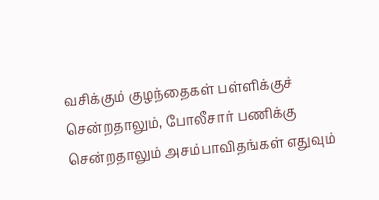வசிக்கும் குழந்தைகள் பள்ளிக்குச் சென்றதாலும், போலீசார் பணிக்கு சென்றதாலும் அசம்பாவிதங்கள் எதுவும்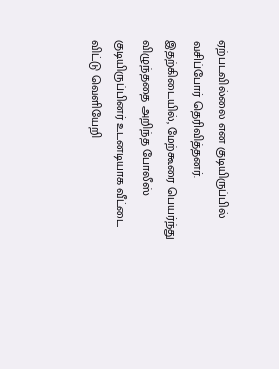ஏற்படவில்லை என குடியிருப்பில் வசிப்போர் தெரிவித்தனர். இதற்கிடையில், மேற்கூரை பெயர்ந்து விழுந்ததை அறிந்த போலீஸ் குடியிருப்பினர் உடனடியாக வீட்டை விட்டு வெளியேறி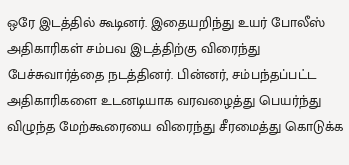ஒரே இடத்தில் கூடினர். இதையறிந்து உயர் போலீஸ் அதிகாரிகள் சம்பவ இடத்திற்கு விரைந்து பேச்சுவார்த்தை நடத்தினர். பின்னர், சம்பந்தப்பட்ட அதிகாரிகளை உடனடியாக வரவழைத்து பெயர்ந்து விழுந்த மேற்கூரையை விரைந்து சீரமைத்து கொடுக்க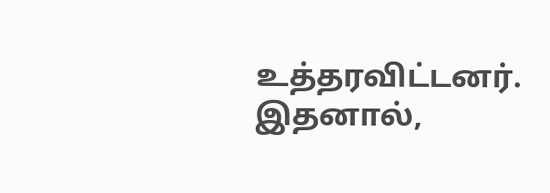உத்தரவிட்டனர். இதனால்,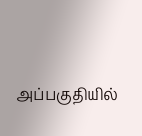அப்பகுதியில்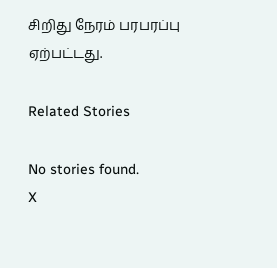சிறிது நேரம் பரபரப்பு ஏற்பட்டது.

Related Stories

No stories found.
X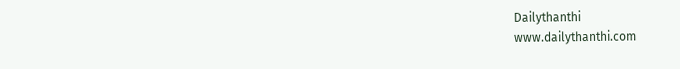Dailythanthi
www.dailythanthi.com